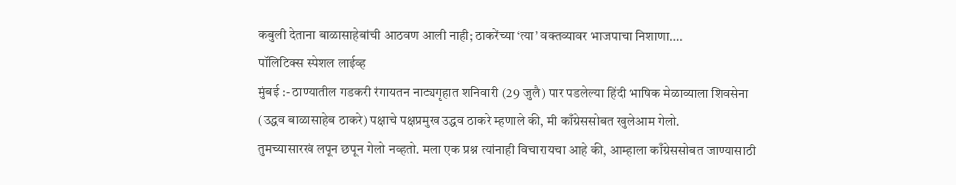कबुली देताना बाळासाहेबांची आठवण आली नाही; ठाकरेंच्या ‘त्या’ वक्तव्यावर भाजपाचा निशाणा….
पॉलिटिक्स स्पेशल लाईव्ह
मुंबई :- ठाण्यातील गडकरी रंगायतन नाट्यगृहात शनिवारी (29 जुलै) पार पडलेल्या हिंदी भाषिक मेळाव्याला शिवसेना (उद्धव बाळासाहेब ठाकरे) पक्षाचे पक्षप्रमुख उद्धव ठाकरे म्हणाले की, मी काँग्रेससोबत खुलेआम गेलो.
तुमच्यासारखं लपून छपून गेलो नव्हतो. मला एक प्रश्न त्यांनाही विचारायचा आहे की, आम्हाला काँग्रेससोबत जाण्यासाठी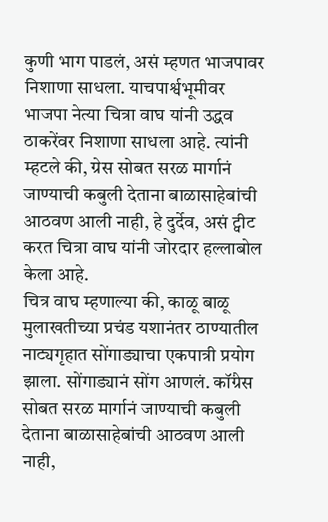कुणी भाग पाडलं, असं म्हणत भाजपावर निशाणा साधला. याचपार्श्वभूमीवर भाजपा नेत्या चित्रा वाघ यांनी उद्धव ठाकरेंवर निशाणा साधला आहे. त्यांनी म्हटले की, ग्रेस सोबत सरळ मार्गानं जाण्याची कबुली देताना बाळासाहेबांची आठवण आली नाही, हे दुर्देव, असं ट्वीट करत चित्रा वाघ यांनी जोरदार हल्लाबोल केला आहे.
चित्र वाघ म्हणाल्या की, काळू बाळू मुलाखतीच्या प्रचंड यशानंतर ठाण्यातील नाट्यगृहात सोंगाड्याचा एकपात्री प्रयोग झाला. सोंगाड्यानं सोंग आणलं. कॉंग्रेस सोबत सरळ मार्गानं जाण्याची कबुली देताना बाळासाहेबांची आठवण आली नाही,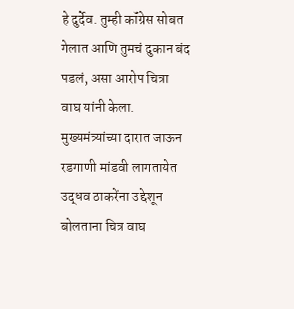हे दुर्देव. तुम्ही कॉंग्रेस सोबत गेलात आणि तुमचं दुकान बंद पडलं, असा आरोप चित्रा वाघ यांनी केला.
मुख्यमंत्र्यांच्या दारात जाऊन रडगाणी मांडवी लागतायेत
उद्धव ठाकरेंना उद्देशून बोलताना चित्र वाघ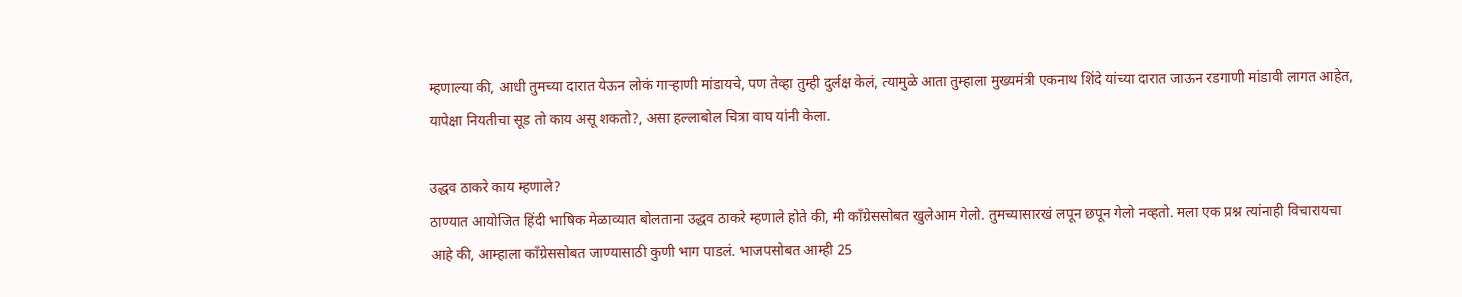म्हणाल्या की, आधी तुमच्या दारात येऊन लोकं गाऱ्हाणी मांडायचे, पण तेव्हा तुम्ही दुर्लक्ष केलं, त्यामुळे आता तुम्हाला मुख्यमंत्री एकनाथ शिंदे यांच्या दारात जाऊन रडगाणी मांडावी लागत आहेत, यापेक्षा नियतीचा सूड तो काय असू शकतो?, असा हल्लाबोल चित्रा वाघ यांनी केला.

उद्धव ठाकरे काय म्हणाले?
ठाण्यात आयोजित हिंदी भाषिक मेळाव्यात बोलताना उद्धव ठाकरे म्हणाले होते की, मी काँग्रेससोबत खुलेआम गेलो. तुमच्यासारखं लपून छपून गेलो नव्हतो. मला एक प्रश्न त्यांनाही विचारायचा आहे की, आम्हाला काँग्रेससोबत जाण्यासाठी कुणी भाग पाडलं. भाजपसोबत आम्ही 25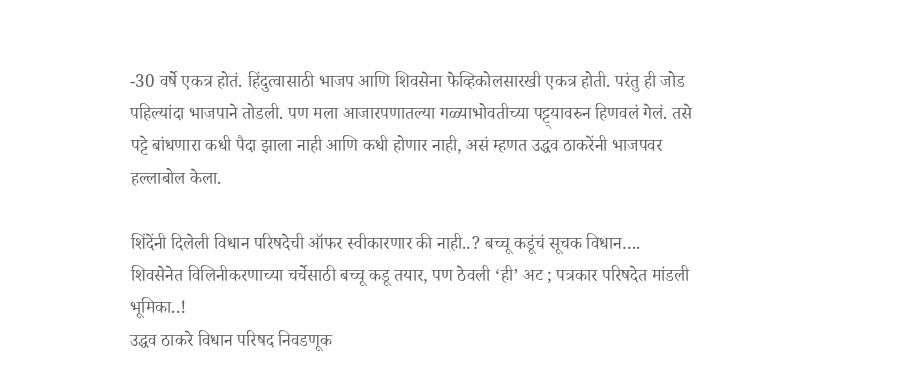-30 वर्षे एकत्र होतं. हिंदुत्वासाठी भाजप आणि शिवसेना फेव्हिकोलसारखी एकत्र होती. परंतु ही जोड पहिल्यांदा भाजपाने तोडली. पण मला आजारपणातल्या गळ्याभोवतीच्या पट्ट्यावरुन हिणवलं गेलं. तसे पट्टे बांधणारा कधी पैदा झाला नाही आणि कधी होणार नाही, असं म्हणत उद्धव ठाकरेंनी भाजपवर हल्लाबोल केला.

शिंदेंनी दिलेली विधान परिषदेची ऑफर स्वीकारणार की नाही..? बच्चू कडूंचं सूचक विधान….
शिवसेनेत विलिनीकरणाच्या चर्चेसाठी बच्चू कडू तयार, पण ठेवली ‘ही’ अट ; पत्रकार परिषदेत मांडली भूमिका..!
उद्धव ठाकरे विधान परिषद निवडणूक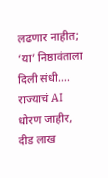लढणार नाहीत; ‘या’ निष्ठावंताला दिली संधी….
राज्याचं AI धोरण जाहीर, दीड लाख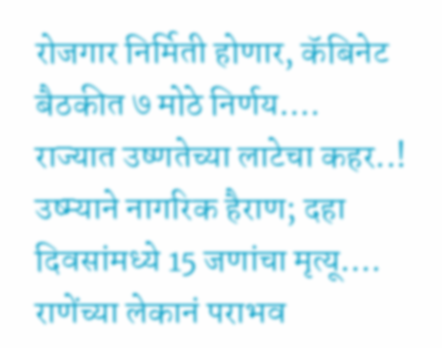रोजगार निर्मिती होणार, कॅबिनेट बैठकीत ७ मोठे निर्णय….
राज्यात उष्णतेच्या लाटेचा कहर..! उष्म्याने नागरिक हैराण; दहा दिवसांमध्ये 15 जणांचा मृत्यू….
राणेंच्या लेकानं पराभव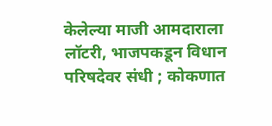केलेल्या माजी आमदाराला लॉटरी, भाजपकडून विधान परिषदेवर संधी ; कोकणात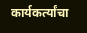कार्यकर्त्यांचा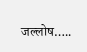जल्लोष…..